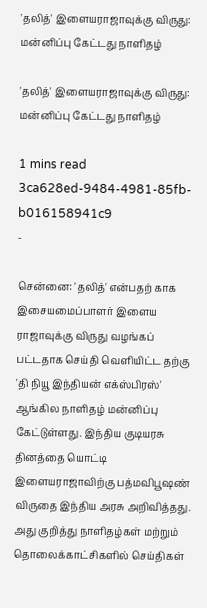'தலித்' இளையராஜாவுக்கு விருது: மன்னிப்பு கேட்டது நாளிதழ்

'தலித்' இளையராஜாவுக்கு விருது: மன்னிப்பு கேட்டது நாளிதழ்

1 mins read
3ca628ed-9484-4981-85fb-b016158941c9
-

சென்னை: 'தலித்' என்பதற் காக இசையமைப்பாளர் இளைய ராஜாவுக்கு விருது வழங்கப் பட்டதாக செய்தி வெளியிட்ட தற்கு 'தி நியூ இந்தியன் எக்ஸ்பிரஸ்' ஆங்கில நாளிதழ் மன்னிப்பு கேட்டுள்ளது. இந்திய குடியரசு தினத்தை யொட்டி இளையராஜாவிற்கு பத்மவிபூஷண் விருதை இந்திய அரசு அறிவித்தது. அது குறித்து நாளிதழ்கள் மற்றும் தொலைக்காட்சிகளில் செய்திகள்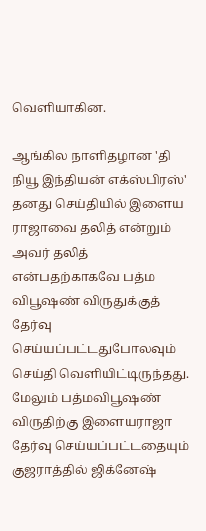வெளியாகின.

ஆங்கில நாளிதழான 'தி நியூ இந்தியன் எக்ஸ்பிரஸ்' தனது செய்தியில் இளைய ராஜாவை தலித் என்றும் அவர் தலித் என்பதற்காகவே பத்ம விபூஷண் விருதுக்குத் தேர்வு செய்யப்பட்டதுபோலவும் செய்தி வெளியிட்டிருந்தது. மேலும் பத்மவிபூஷண் விருதிற்கு இளையராஜா தேர்வு செய்யப்பட்டதையும் குஜராத்தில் ஜிக்னேஷ்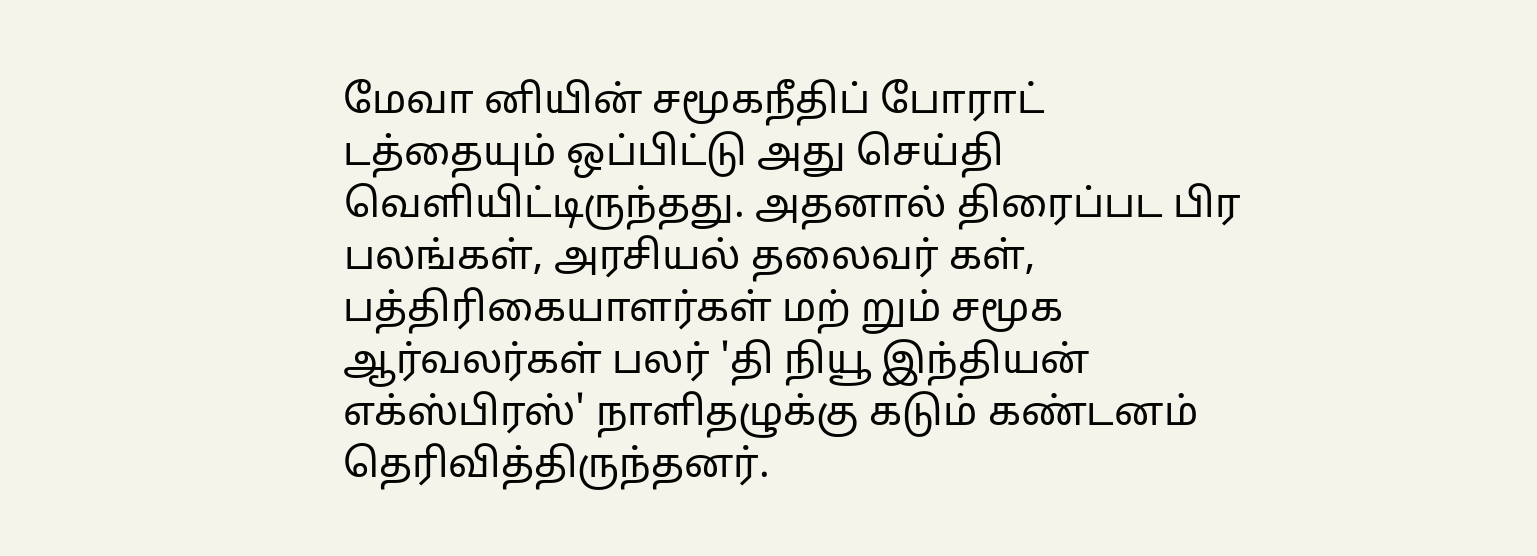மேவா னியின் சமூகநீதிப் போராட் டத்தையும் ஒப்பிட்டு அது செய்தி வெளியிட்டிருந்தது. அதனால் திரைப்பட பிர பலங்கள், அரசியல் தலைவர் கள், பத்திரிகையாளர்கள் மற் றும் சமூக ஆர்வலர்கள் பலர் 'தி நியூ இந்தியன் எக்ஸ்பிரஸ்' நாளிதழுக்கு கடும் கண்டனம் தெரிவித்திருந்தனர்.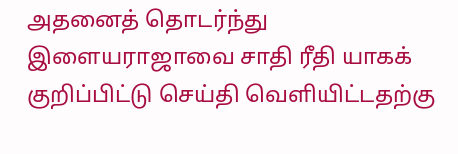அதனைத் தொடர்ந்து இளையராஜாவை சாதி ரீதி யாகக் குறிப்பிட்டு செய்தி வெளியிட்டதற்கு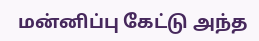மன்னிப்பு கேட்டு அந்த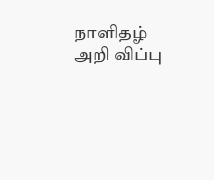நாளிதழ் அறி விப்பு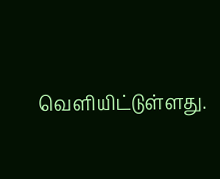வெளியிட்டுள்ளது.